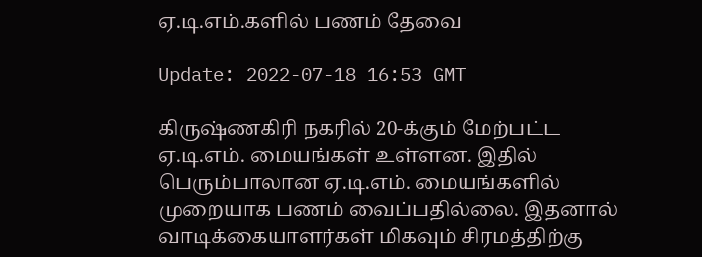ஏ.டி.எம்.களில் பணம் தேவை

Update: 2022-07-18 16:53 GMT

கிருஷ்ணகிரி நகரில் 20-க்கும் மேற்பட்ட ஏ.டி.எம். மையங்கள் உள்ளன. இதில் பெரும்பாலான ஏ.டி.எம். மையங்களில் முறையாக பணம் வைப்பதில்லை. இதனால் வாடிக்கையாளர்கள் மிகவும் சிரமத்திற்கு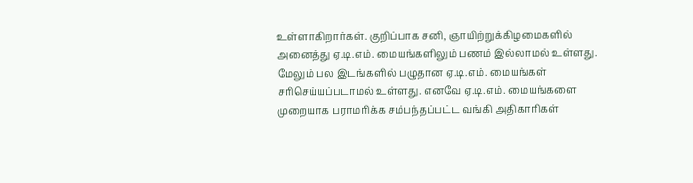உள்ளாகிறார்கள். குறிப்பாக சனி, ஞாயிற்றுக்கிழமைகளில் அனைத்து ஏ.டி.எம். மையங்களிலும் பணம் இல்லாமல் உள்ளது. மேலும் பல இடங்களில் பழுதான ஏ.டி.எம். மையங்கள் சரிசெய்யப்படாமல் உள்ளது. எனவே ஏ.டி.எம். மையங்களை முறையாக பராமரிக்க சம்பந்தப்பட்ட வங்கி அதிகாரிகள்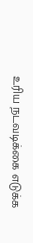உரிய நடவடிக்கை எடுக்க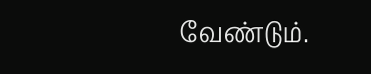வேண்டும்.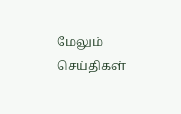மேலும் செய்திகள்